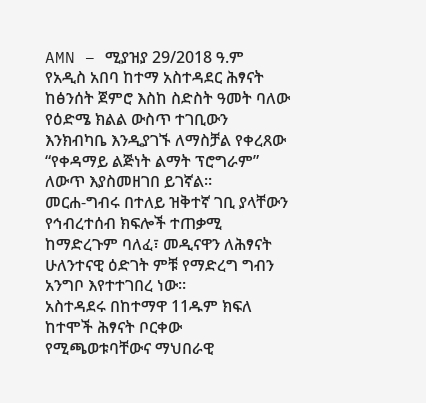AMN – ሚያዝያ 29/2018 ዓ.ም
የአዲስ አበባ ከተማ አስተዳደር ሕፃናት ከፅንሰት ጀምሮ እስከ ስድስት ዓመት ባለው የዕድሜ ክልል ውስጥ ተገቢውን እንክብካቤ እንዲያገኙ ለማስቻል የቀረጸው “የቀዳማይ ልጅነት ልማት ፕሮግራም” ለውጥ እያስመዘገበ ይገኛል።
መርሐ-ግብሩ በተለይ ዝቅተኛ ገቢ ያላቸውን የኅብረተሰብ ክፍሎች ተጠቃሚ ከማድረጉም ባለፈ፣ መዲናዋን ለሕፃናት ሁለንተናዊ ዕድገት ምቹ የማድረግ ግብን አንግቦ እየተተገበረ ነው።
አስተዳደሩ በከተማዋ 11ዱም ክፍለ ከተሞች ሕፃናት ቦርቀው የሚጫወቱባቸውና ማህበራዊ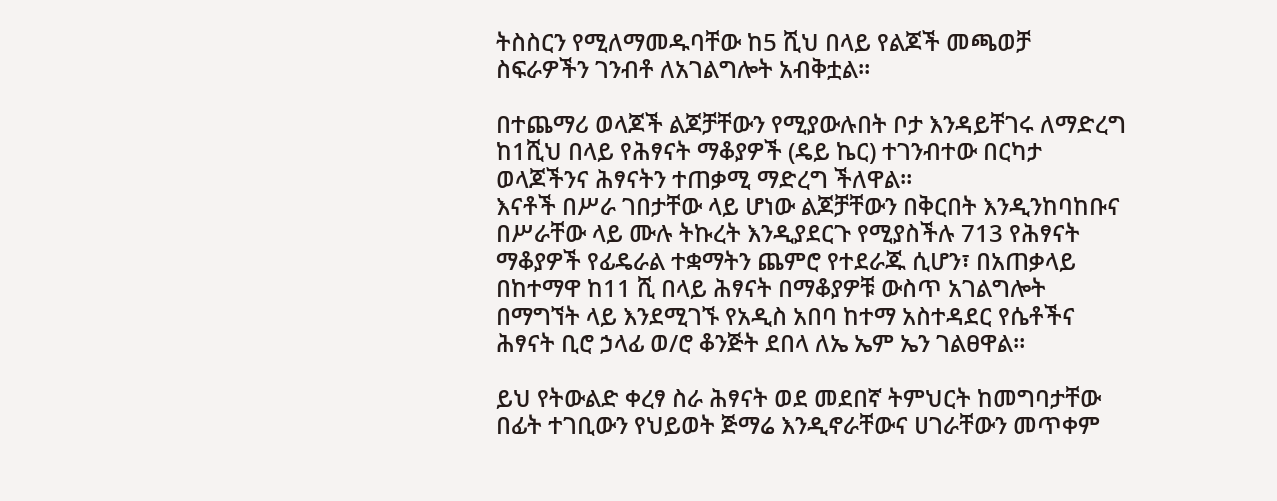ትስስርን የሚለማመዱባቸው ከ5 ሺህ በላይ የልጆች መጫወቻ ስፍራዎችን ገንብቶ ለአገልግሎት አብቅቷል።

በተጨማሪ ወላጆች ልጆቻቸውን የሚያውሉበት ቦታ እንዳይቸገሩ ለማድረግ ከ1ሺህ በላይ የሕፃናት ማቆያዎች (ዴይ ኬር) ተገንብተው በርካታ ወላጆችንና ሕፃናትን ተጠቃሚ ማድረግ ችለዋል።
እናቶች በሥራ ገበታቸው ላይ ሆነው ልጆቻቸውን በቅርበት እንዲንከባከቡና በሥራቸው ላይ ሙሉ ትኩረት እንዲያደርጉ የሚያስችሉ 713 የሕፃናት ማቆያዎች የፊዴራል ተቋማትን ጨምሮ የተደራጁ ሲሆን፣ በአጠቃላይ በከተማዋ ከ11 ሺ በላይ ሕፃናት በማቆያዎቹ ውስጥ አገልግሎት በማግኘት ላይ እንደሚገኙ የአዲስ አበባ ከተማ አስተዳደር የሴቶችና ሕፃናት ቢሮ ኃላፊ ወ/ሮ ቆንጅት ደበላ ለኤ ኤም ኤን ገልፀዋል።

ይህ የትውልድ ቀረፃ ስራ ሕፃናት ወደ መደበኛ ትምህርት ከመግባታቸው በፊት ተገቢውን የህይወት ጅማሬ እንዲኖራቸውና ሀገራቸውን መጥቀም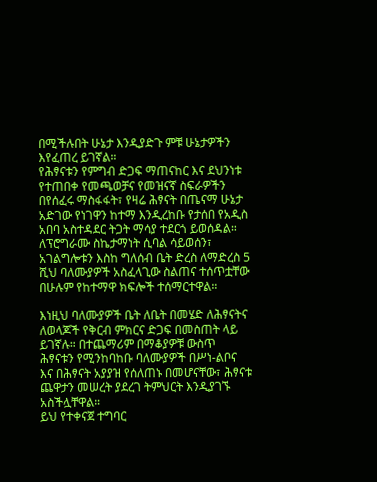በሚችሉበት ሁኔታ እንዲያድጉ ምቹ ሁኔታዎችን እየፈጠረ ይገኛል።
የሕፃናቱን የምግብ ድጋፍ ማጠናከር እና ደህንነቱ የተጠበቀ የመጫወቻና የመዝናኛ ስፍራዎችን በየሰፈሩ ማስፋፋት፣ የዛሬ ሕፃናት በጤናማ ሁኔታ አድገው የነገዋን ከተማ እንዲረከቡ የታሰበ የአዲስ አበባ አስተዳደር ትጋት ማሳያ ተደርጎ ይወሰዳል።
ለፕሮግራሙ ስኬታማነት ሲባል ሳይወሰን፣ አገልግሎቱን እስከ ግለሰብ ቤት ድረስ ለማድረስ 5 ሺህ ባለሙያዎች አስፈላጊው ስልጠና ተሰጥቷቸው በሁሉም የከተማዋ ክፍሎች ተሰማርተዋል።

እነዚህ ባለሙያዎች ቤት ለቤት በመሄድ ለሕፃናትና ለወላጆች የቅርብ ምክርና ድጋፍ በመስጠት ላይ ይገኛሉ። በተጨማሪም በማቆያዎቹ ውስጥ ሕፃናቱን የሚንከባከቡ ባለሙያዎች በሥነ-ልቦና እና በሕፃናት አያያዝ የሰለጠኑ በመሆናቸው፣ ሕፃናቱ ጨዋታን መሠረት ያደረገ ትምህርት እንዲያገኙ አስችሏቸዋል።
ይህ የተቀናጀ ተግባር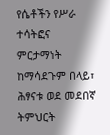የሴቶችን የሥራ ተሳትፎና ምርታማነት ከማሳደጉም በላይ፣ ሕፃናቱ ወደ መደበኛ ትምህርት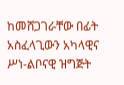ከመሸጋገራቸው በፊት አስፈላጊውን አካላዊና ሥነ-ልቦናዊ ዝግጅት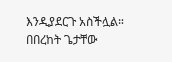እንዲያደርጉ አስችሏል።
በበረከት ጌታቸው